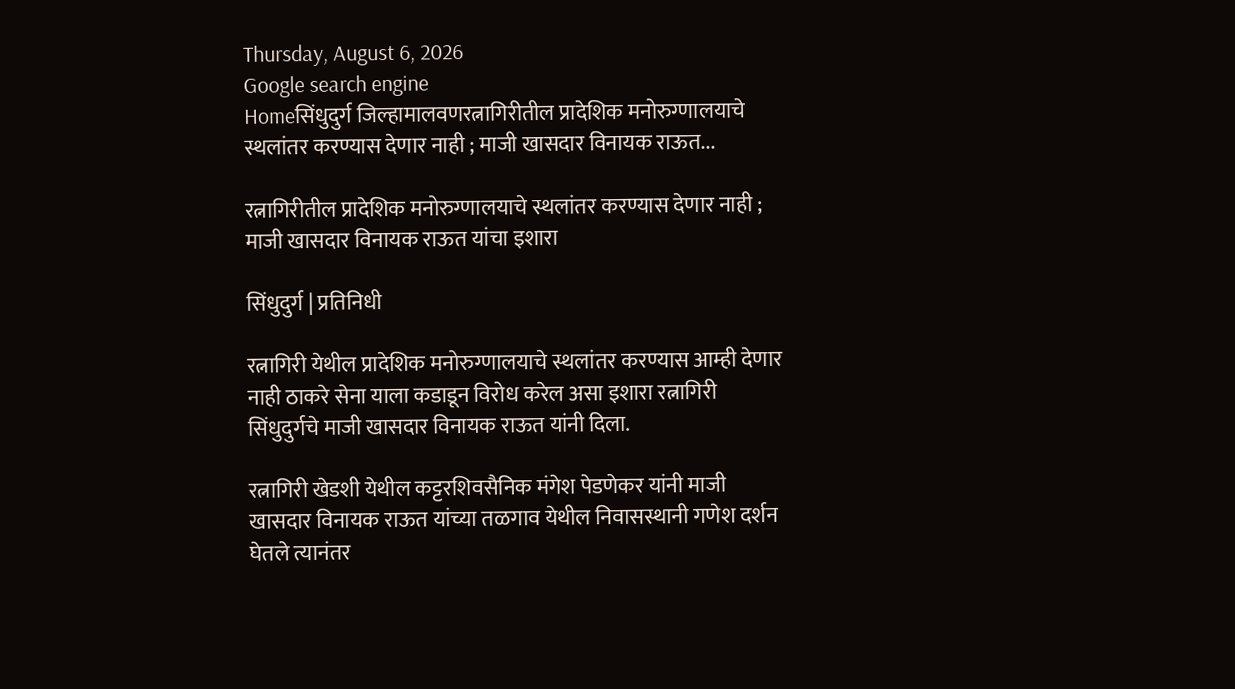Thursday, August 6, 2026
Google search engine
Homeसिंधुदुर्ग जिल्हामालवणरत्नागिरीतील प्रादेशिक मनोरुग्णालयाचे स्थलांतर करण्यास देणार नाही ; माजी खासदार विनायक राऊत...

रत्नागिरीतील प्रादेशिक मनोरुग्णालयाचे स्थलांतर करण्यास देणार नाही ; माजी खासदार विनायक राऊत यांचा इशारा

सिंधुदुर्ग | प्रतिनिधी

रत्नागिरी येथील प्रादेशिक मनोरुग्णालयाचे स्थलांतर करण्यास आम्ही देणार नाही ठाकरे सेना याला कडाडून विरोध करेल असा इशारा रत्नागिरी सिंधुदुर्गचे माजी खासदार विनायक राऊत यांनी दिला.

रत्नागिरी खेडशी येथील कट्टरशिवसैनिक मंगेश पेडणेकर यांनी माजी खासदार विनायक राऊत यांच्या तळगाव येथील निवासस्थानी गणेश दर्शन घेतले त्यानंतर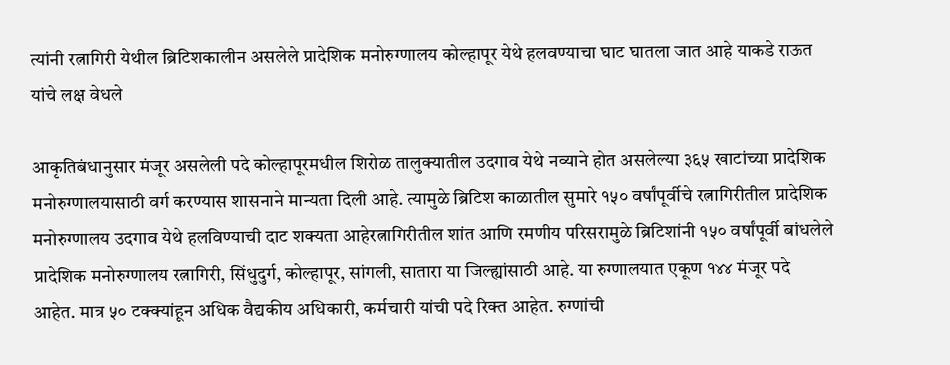त्यांनी रत्नागिरी येथील ब्रिटिशकालीन असलेले प्रादेशिक मनोरुग्णालय कोल्हापूर येथे हलवण्याचा घाट घातला जात आहे याकडे राऊत यांचे लक्ष वेधले

आकृतिबंधानुसार मंजूर असलेली पदे कोल्हापूरमधील शिरोळ तालुक्यातील उदगाव येथे नव्याने होत असलेल्या ३६५ खाटांच्या प्रादेशिक मनोरुग्णालयासाठी वर्ग करण्यास शासनाने मान्यता दिली आहे. त्यामुळे ब्रिटिश काळातील सुमारे १५० वर्षांपूर्वीचे रत्नागिरीतील प्रादेशिक मनोरुग्णालय उदगाव येथे हलविण्याची दाट शक्यता आहेरत्नागिरीतील शांत आणि रमणीय परिसरामुळे ब्रिटिशांनी १५० वर्षांपूर्वी बांधलेले प्रादेशिक मनोरुग्णालय रत्नागिरी, सिंधुदुर्ग, कोल्हापूर, सांगली, सातारा या जिल्ह्यांसाठी आहे. या रुग्णालयात एकूण १४४ मंजूर पदे आहेत. मात्र ५० टक्क्यांहून अधिक वैद्यकीय अधिकारी, कर्मचारी यांची पदे रिक्त आहेत. रुग्णांची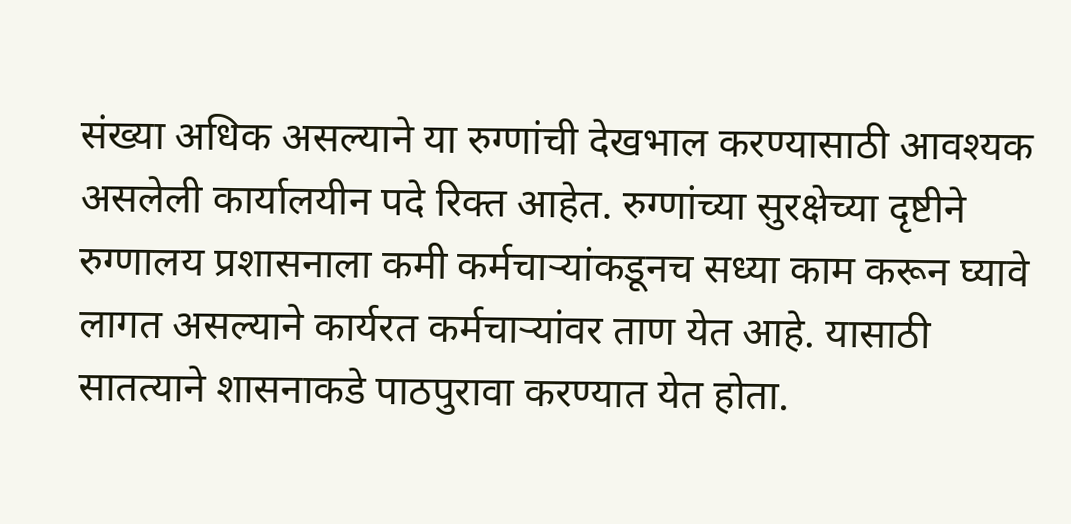संख्या अधिक असल्याने या रुग्णांची देखभाल करण्यासाठी आवश्यक असलेली कार्यालयीन पदे रिक्त आहेत. रुग्णांच्या सुरक्षेच्या दृष्टीने रुग्णालय प्रशासनाला कमी कर्मचाऱ्यांकडूनच सध्या काम करून घ्यावे लागत असल्याने कार्यरत कर्मचाऱ्यांवर ताण येत आहे. यासाठी सातत्याने शासनाकडे पाठपुरावा करण्यात येत होता.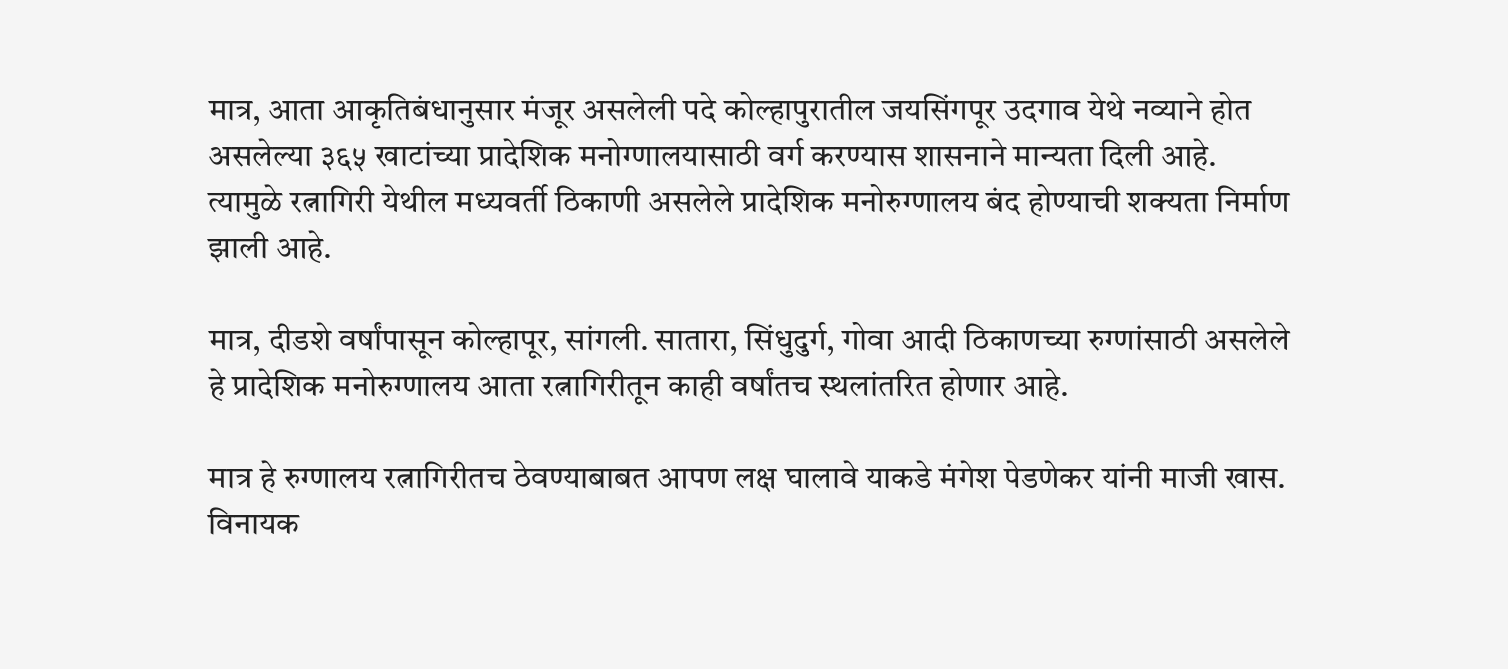मात्र, आता आकृतिबंधानुसार मंजूर असलेली पदे कोल्हापुरातील जयसिंगपूर उदगाव येथे नव्याने होत असलेल्या ३६५ खाटांच्या प्रादेशिक मनोग्णालयासाठी वर्ग करण्यास शासनाने मान्यता दिली आहे. त्यामुळे रत्नागिरी येथील मध्यवर्ती ठिकाणी असलेले प्रादेशिक मनोरुग्णालय बंद होण्याची शक्यता निर्माण झाली आहे.

मात्र, दीडशे वर्षांपासून कोल्हापूर, सांगली. सातारा, सिंधुदुर्ग, गोवा आदी ठिकाणच्या रुग्णांसाठी असलेले हे प्रादेशिक मनोरुग्णालय आता रत्नागिरीतून काही वर्षांतच स्थलांतरित होणार आहे.

मात्र हे रुग्णालय रत्नागिरीतच ठेवण्याबाबत आपण लक्ष घालावे याकडे मंगेश पेडणेकर यांनी माजी खास. विनायक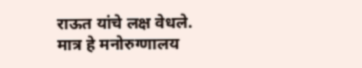राऊत यांचे लक्ष वेधले. मात्र हे मनोरुग्णालय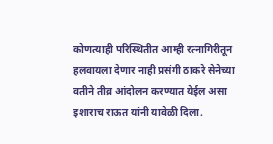कोणत्याही परिस्थितीत आम्ही रत्नागिरीतून हलवायला देणार नाही प्रसंगी ठाकरे सेनेच्या वतीने तीव्र आंदोलन करण्यात येईल असा इशाराच राऊत यांनी यावेळी दिला.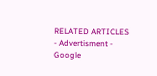RELATED ARTICLES
- Advertisment -
Google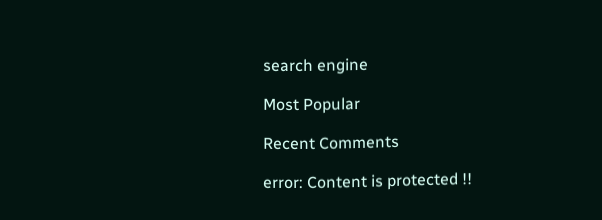search engine

Most Popular

Recent Comments

error: Content is protected !!